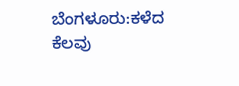ಬೆಂಗಳೂರು:ಕಳೆದ ಕೆಲವು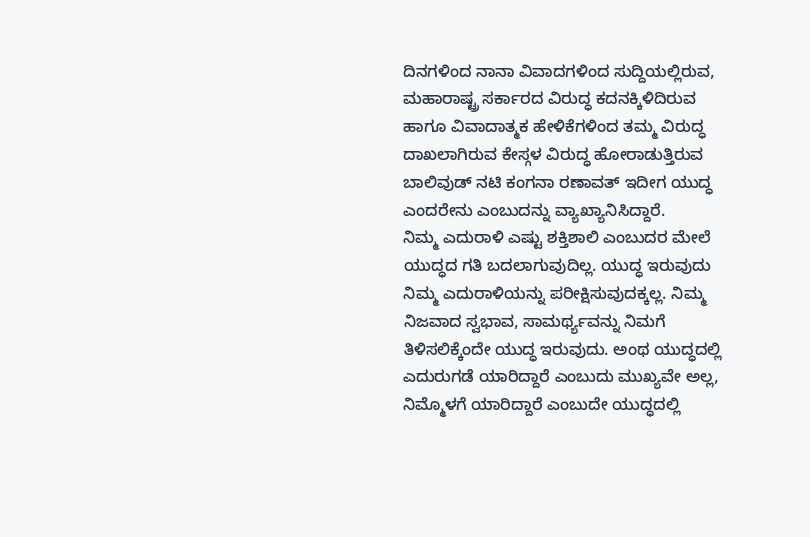ದಿನಗಳಿಂದ ನಾನಾ ವಿವಾದಗಳಿಂದ ಸುದ್ದಿಯಲ್ಲಿರುವ, ಮಹಾರಾಷ್ಟ್ರ ಸರ್ಕಾರದ ವಿರುದ್ಧ ಕದನಕ್ಕಿಳಿದಿರುವ ಹಾಗೂ ವಿವಾದಾತ್ಮಕ ಹೇಳಿಕೆಗಳಿಂದ ತಮ್ಮ ವಿರುದ್ಧ ದಾಖಲಾಗಿರುವ ಕೇಸ್ಗಳ ವಿರುದ್ಧ ಹೋರಾಡುತ್ತಿರುವ ಬಾಲಿವುಡ್ ನಟಿ ಕಂಗನಾ ರಣಾವತ್ ಇದೀಗ ಯುದ್ಧ ಎಂದರೇನು ಎಂಬುದನ್ನು ವ್ಯಾಖ್ಯಾನಿಸಿದ್ದಾರೆ.
ನಿಮ್ಮ ಎದುರಾಳಿ ಎಷ್ಟು ಶಕ್ತಿಶಾಲಿ ಎಂಬುದರ ಮೇಲೆ ಯುದ್ಧದ ಗತಿ ಬದಲಾಗುವುದಿಲ್ಲ. ಯುದ್ಧ ಇರುವುದು ನಿಮ್ಮ ಎದುರಾಳಿಯನ್ನು ಪರೀಕ್ಷಿಸುವುದಕ್ಕಲ್ಲ. ನಿಮ್ಮ ನಿಜವಾದ ಸ್ವಭಾವ, ಸಾಮರ್ಥ್ಯವನ್ನು ನಿಮಗೆ ತಿಳಿಸಲಿಕ್ಕೆಂದೇ ಯುದ್ಧ ಇರುವುದು. ಅಂಥ ಯುದ್ಧದಲ್ಲಿ ಎದುರುಗಡೆ ಯಾರಿದ್ದಾರೆ ಎಂಬುದು ಮುಖ್ಯವೇ ಅಲ್ಲ, ನಿಮ್ಮೊಳಗೆ ಯಾರಿದ್ದಾರೆ ಎಂಬುದೇ ಯುದ್ಧದಲ್ಲಿ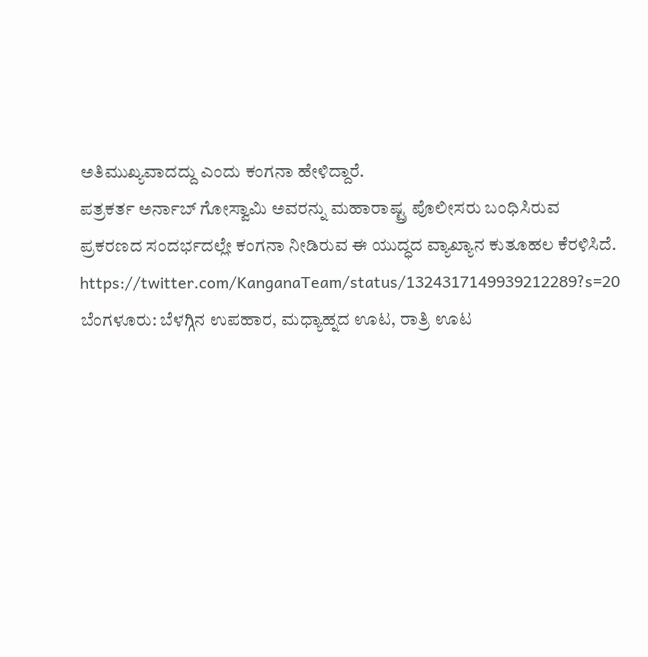ಅತಿಮುಖ್ಯವಾದದ್ದು ಎಂದು ಕಂಗನಾ ಹೇಳಿದ್ದಾರೆ.
ಪತ್ರಕರ್ತ ಅರ್ನಾಬ್ ಗೋಸ್ವಾಮಿ ಅವರನ್ನು ಮಹಾರಾಷ್ಟ್ರ ಪೊಲೀಸರು ಬಂಧಿಸಿರುವ ಪ್ರಕರಣದ ಸಂದರ್ಭದಲ್ಲೇ ಕಂಗನಾ ನೀಡಿರುವ ಈ ಯುದ್ಧದ ವ್ಯಾಖ್ಯಾನ ಕುತೂಹಲ ಕೆರಳಿಸಿದೆ.
https://twitter.com/KanganaTeam/status/1324317149939212289?s=20
ಬೆಂಗಳೂರು: ಬೆಳಗ್ಗಿನ ಉಪಹಾರ, ಮಧ್ಯಾಹ್ನದ ಊಟ, ರಾತ್ರಿ ಊಟ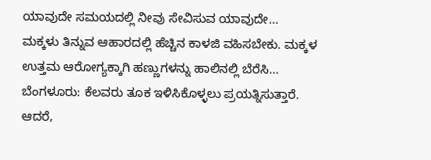ಯಾವುದೇ ಸಮಯದಲ್ಲಿ ನೀವು ಸೇವಿಸುವ ಯಾವುದೇ…
ಮಕ್ಕಳು ತಿನ್ನುವ ಆಹಾರದಲ್ಲಿ ಹೆಚ್ಚಿನ ಕಾಳಜಿ ವಹಿಸಬೇಕು. ಮಕ್ಕಳ ಉತ್ತಮ ಆರೋಗ್ಯಕ್ಕಾಗಿ ಹಣ್ಣುಗಳನ್ನು ಹಾಲಿನಲ್ಲಿ ಬೆರೆಸಿ…
ಬೆಂಗಳೂರು: ಕೆಲವರು ತೂಕ ಇಳಿಸಿಕೊಳ್ಳಲು ಪ್ರಯತ್ನಿಸುತ್ತಾರೆ. ಆದರೆ,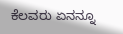ಕೆಲವರು ಏನನ್ನೂ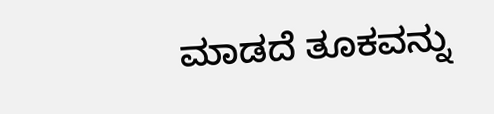ಮಾಡದೆ ತೂಕವನ್ನು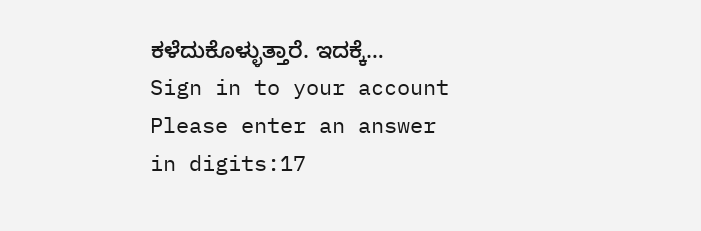ಕಳೆದುಕೊಳ್ಳುತ್ತಾರೆ. ಇದಕ್ಕೆ…
Sign in to your account
Please enter an answer in digits:17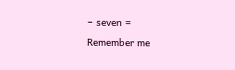− seven =
Remember me